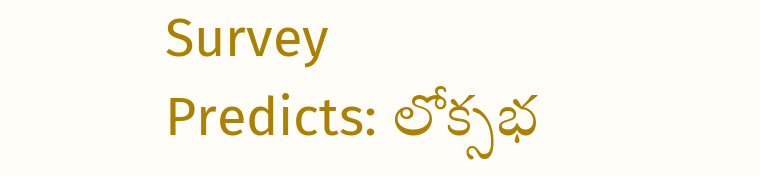Survey Predicts: లోక్సభ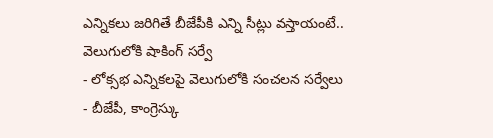ఎన్నికలు జరిగితే బీజేపీకి ఎన్ని సీట్లు వస్తాయంటే.. వెలుగులోకి షాకింగ్ సర్వే
- లోక్సభ ఎన్నికలపై వెలుగులోకి సంచలన సర్వేలు
- బీజేపీ, కాంగ్రెస్కు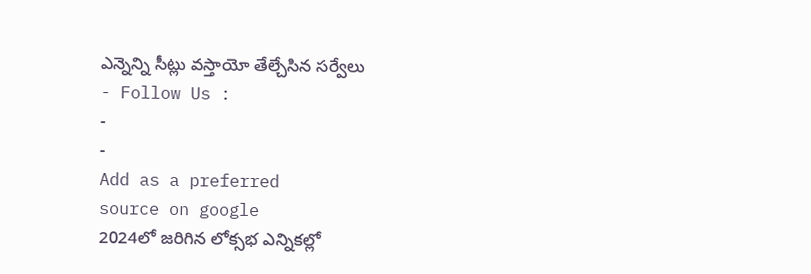ఎన్నెన్ని సీట్లు వస్తాయో తేల్చేసిన సర్వేలు
- Follow Us :
-
-
Add as a preferred
source on google
2024లో జరిగిన లోక్సభ ఎన్నికల్లో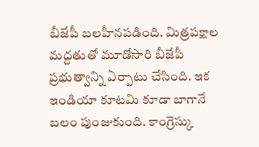బీజేపీ బలహీనపడింది. మిత్రపక్షాల మద్దతుతో మూడోసారి బీజేపీ ప్రభుత్వాన్ని ఏర్పాటు చేసింది. ఇక ఇండియా కూటమి కూడా బాగానే బలం పుంజుకుంది. కాంగ్రెస్కు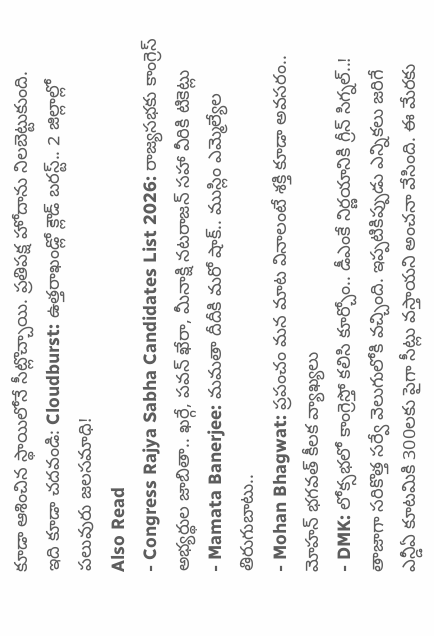కూడా ఆశించిన స్థాయిలోనే సీట్లొచ్చాయి. ప్రతిపక్ష హోదాను నిలబెట్టుకుంది.
ఇది కూడా చదవండి: Cloudburst: ఉత్తరాఖండ్లో క్లౌడ్ బరస్ట్.. 2 జిల్లాల్లో పలువురు జలసమాధి!
Also Read
- Congress Rajya Sabha Candidates List 2026: రాజ్యసభకు కాంగ్రెస్ అభ్యర్థుల జాబితా.. ఖర్గే, పవన్ ఖేరా, మీనాక్షి నటరాజన్ సహా వీరికి టికెట్లు
- Mamata Banerjee: మమతా దీదీకి మరో షాక్.. ముస్లిం ఎమ్మెల్యేల తిరుగుబాటు..
- Mohan Bhagwat: ప్రపంచం మన మాట వినాలంటే శక్తి కూడా అవసరం.. మోహన్ భగవత్ కీలక వ్యాఖ్యలు
- DMK: లోక్సభలో కాంగ్రెస్తో కలిసి కూర్చోం.. డీఎంకే నిర్ణయానికి గ్రీన్ సిగ్నల్..!
తాజాగా సరికొత్త సర్వే వెలుగులోకి వచ్చింది. ఇప్పటికిప్పుడు ఎన్నికలు జరిగే ఎన్డీఏ కూటమికి 300లకు పైగా సీట్లు వస్తాయని అంచనా వేసింది. ఈ మేరకు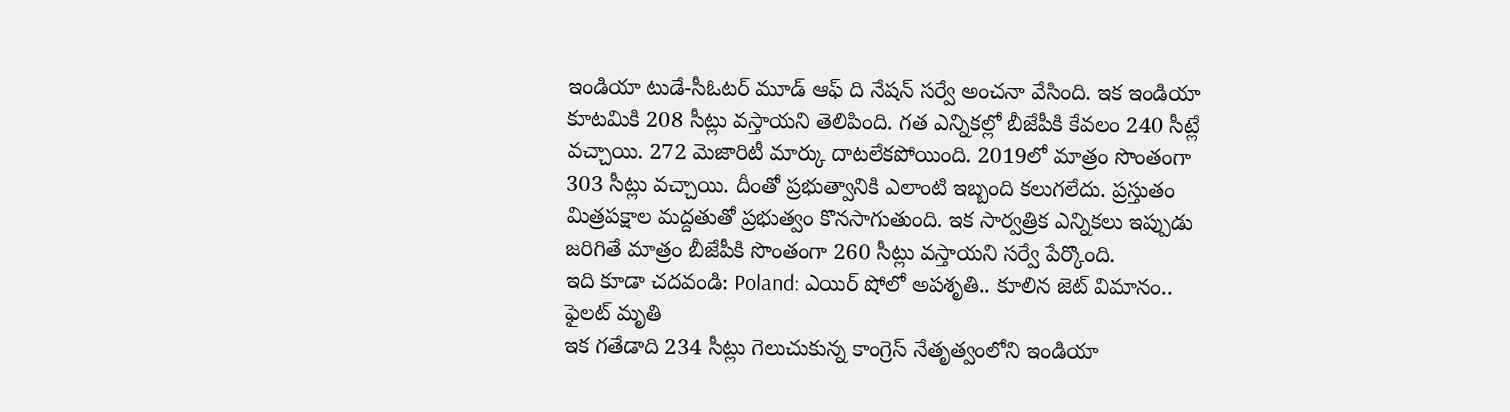ఇండియా టుడే-సీఓటర్ మూడ్ ఆఫ్ ది నేషన్ సర్వే అంచనా వేసింది. ఇక ఇండియా కూటమికి 208 సీట్లు వస్తాయని తెలిపింది. గత ఎన్నికల్లో బీజేపీకి కేవలం 240 సీట్లే వచ్చాయి. 272 మెజారిటీ మార్కు దాటలేకపోయింది. 2019లో మాత్రం సొంతంగా 303 సీట్లు వచ్చాయి. దీంతో ప్రభుత్వానికి ఎలాంటి ఇబ్బంది కలుగలేదు. ప్రస్తుతం మిత్రపక్షాల మద్దతుతో ప్రభుత్వం కొనసాగుతుంది. ఇక సార్వత్రిక ఎన్నికలు ఇప్పుడు జరిగితే మాత్రం బీజేపీకి సొంతంగా 260 సీట్లు వస్తాయని సర్వే పేర్కొంది.
ఇది కూడా చదవండి: Poland: ఎయిర్ షోలో అపశృతి.. కూలిన జెట్ విమానం.. ఫైలట్ మృతి
ఇక గతేడాది 234 సీట్లు గెలుచుకున్న కాంగ్రెస్ నేతృత్వంలోని ఇండియా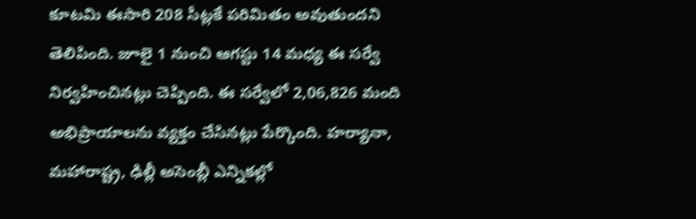కూటమి ఈసారి 208 సీట్లకే పరిమితం అవుతుందని తెలిపింది. జూలై 1 నుంచి ఆగస్టు 14 మధ్య ఈ సర్వే నిర్వహించినట్లు చెప్పింది. ఈ సర్వేలో 2,06,826 మంది అభిప్రాయాలను వ్యక్తం చేసినట్లు పేర్కొంది. హర్యానా, మహారాష్ట్ర, ఢిల్లీ అసెంబ్లీ ఎన్నికల్లో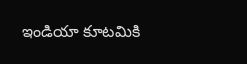ఇండియా కూటమికి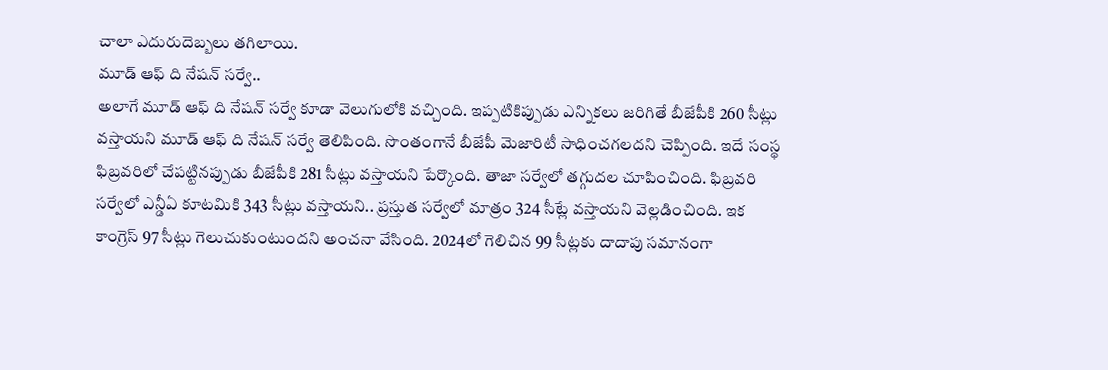చాలా ఎదురుదెబ్బలు తగిలాయి.
మూడ్ ఆఫ్ ది నేషన్ సర్వే..
అలాగే మూడ్ ఆఫ్ ది నేషన్ సర్వే కూడా వెలుగులోకి వచ్చింది. ఇప్పటికిప్పుడు ఎన్నికలు జరిగితే బీజేపీకి 260 సీట్లు వస్తాయని మూడ్ ఆఫ్ ది నేషన్ సర్వే తెలిపింది. సొంతంగానే బీజేపీ మెజారిటీ సాధించగలదని చెప్పింది. ఇదే సంస్థ ఫిబ్రవరిలో చేపట్టినప్పుడు బీజేపీకి 281 సీట్లు వస్తాయని పేర్కొంది. తాజా సర్వేలో తగ్గుదల చూపించింది. ఫిబ్రవరి సర్వేలో ఎన్డీఏ కూటమికి 343 సీట్లు వస్తాయని.. ప్రస్తుత సర్వేలో మాత్రం 324 సీట్లే వస్తాయని వెల్లడించింది. ఇక కాంగ్రెస్ 97 సీట్లు గెలుచుకుంటుందని అంచనా వేసింది. 2024లో గెలిచిన 99 సీట్లకు దాదాపు సమానంగా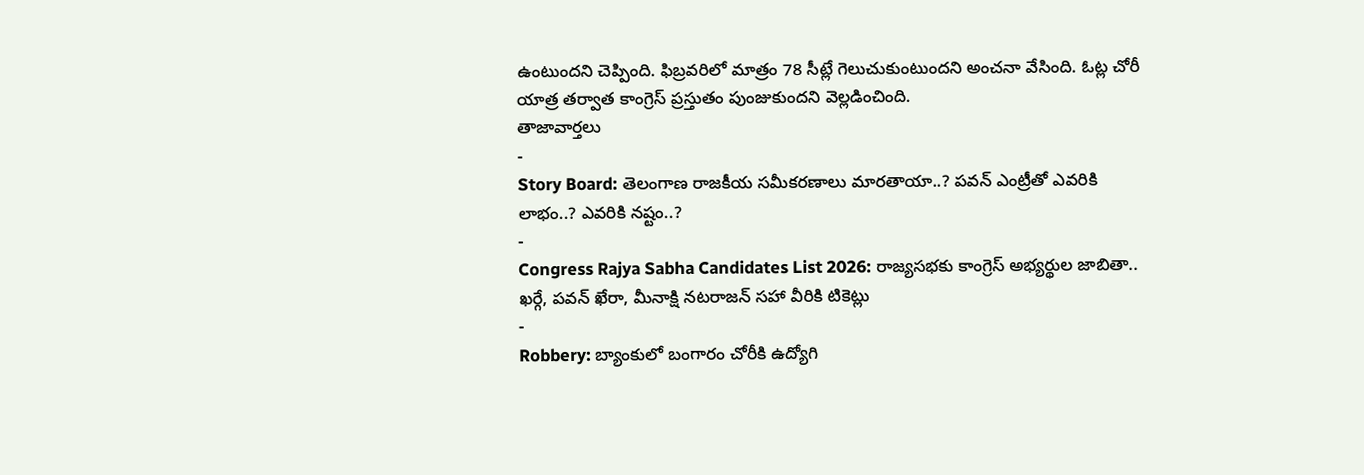ఉంటుందని చెప్పింది. ఫిబ్రవరిలో మాత్రం 78 సీట్లే గెలుచుకుంటుందని అంచనా వేసింది. ఓట్ల చోరీ యాత్ర తర్వాత కాంగ్రెస్ ప్రస్తుతం పుంజుకుందని వెల్లడించింది.
తాజావార్తలు
-
Story Board: తెలంగాణ రాజకీయ సమీకరణాలు మారతాయా..? పవన్ ఎంట్రీతో ఎవరికి లాభం..? ఎవరికి నష్టం..?
-
Congress Rajya Sabha Candidates List 2026: రాజ్యసభకు కాంగ్రెస్ అభ్యర్థుల జాబితా.. ఖర్గే, పవన్ ఖేరా, మీనాక్షి నటరాజన్ సహా వీరికి టికెట్లు
-
Robbery: బ్యాంకులో బంగారం చోరీకి ఉద్యోగి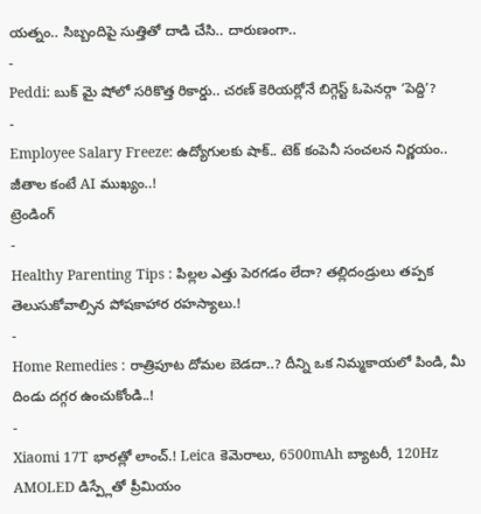యత్నం.. సిబ్బందిపై సుత్తితో దాడి చేసి.. దారుణంగా..
-
Peddi: బుక్ మై షోలో సరికొత్త రికార్డు.. చరణ్ కెరియర్లోనే బిగ్గెస్ట్ ఓపెనర్గా ‘పెద్ది’?
-
Employee Salary Freeze: ఉద్యోగులకు షాక్.. టెక్ కంపెనీ సంచలన నిర్ణయం.. జీతాల కంటే AI ముఖ్యం..!
ట్రెండింగ్
-
Healthy Parenting Tips : పిల్లల ఎత్తు పెరగడం లేదా? తల్లిదండ్రులు తప్పక తెలుసుకోవాల్సిన పోషకాహార రహస్యాలు.!
-
Home Remedies : రాత్రిపూట దోమల బెడదా..? దీన్ని ఒక నిమ్మకాయలో పిండి, మీ దిండు దగ్గర ఉంచుకోండి..!
-
Xiaomi 17T భారత్లో లాంచ్.! Leica కెమెరాలు, 6500mAh బ్యాటరీ, 120Hz AMOLED డిస్ప్లేతో ప్రీమియం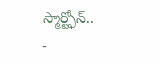స్మార్ట్ఫోన్..
-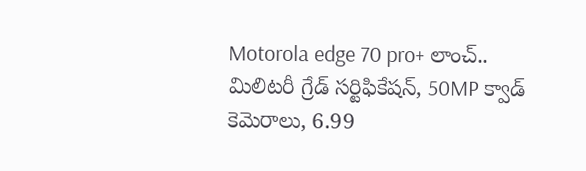Motorola edge 70 pro+ లాంచ్.. మిలిటరీ గ్రేడ్ సర్టిఫికేషన్, 50MP క్వాడ్ కెమెరాలు, 6.99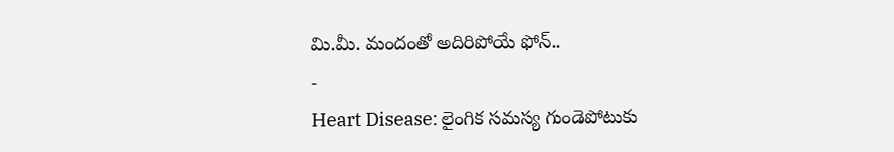మి.మీ. మందంతో అదిరిపోయే ఫోన్..
-
Heart Disease: లైంగిక సమస్య గుండెపోటుకు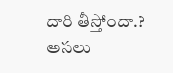దారి తీస్తోందా.? అసలు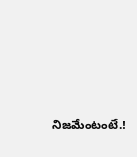నిజమేంటంటే.!